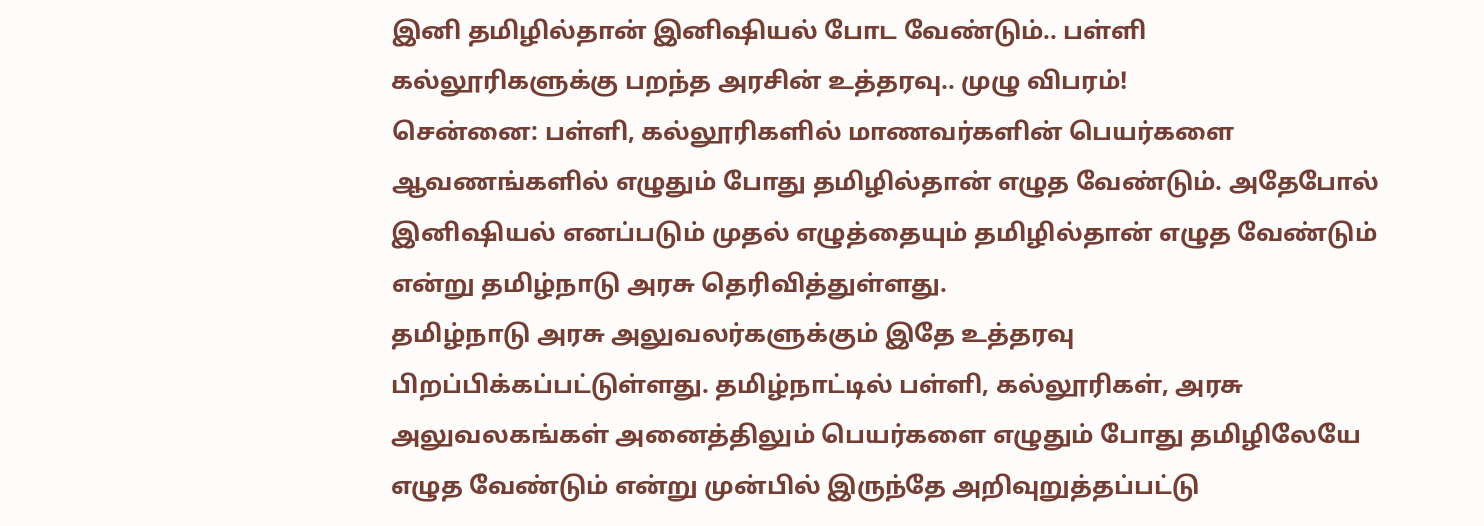இனி தமிழில்தான் இனிஷியல் போட வேண்டும்.. பள்ளி கல்லூரிகளுக்கு பறந்த அரசின் உத்தரவு.. முழு விபரம்!
சென்னை: பள்ளி, கல்லூரிகளில் மாணவர்களின் பெயர்களை ஆவணங்களில் எழுதும் போது தமிழில்தான் எழுத வேண்டும். அதேபோல் இனிஷியல் எனப்படும் முதல் எழுத்தையும் தமிழில்தான் எழுத வேண்டும் என்று தமிழ்நாடு அரசு தெரிவித்துள்ளது.
தமிழ்நாடு அரசு அலுவலர்களுக்கும் இதே உத்தரவு பிறப்பிக்கப்பட்டுள்ளது. தமிழ்நாட்டில் பள்ளி, கல்லூரிகள், அரசு அலுவலகங்கள் அனைத்திலும் பெயர்களை எழுதும் போது தமிழிலேயே எழுத வேண்டும் என்று முன்பில் இருந்தே அறிவுறுத்தப்பட்டு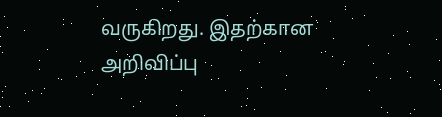வருகிறது. இதற்கான அறிவிப்பு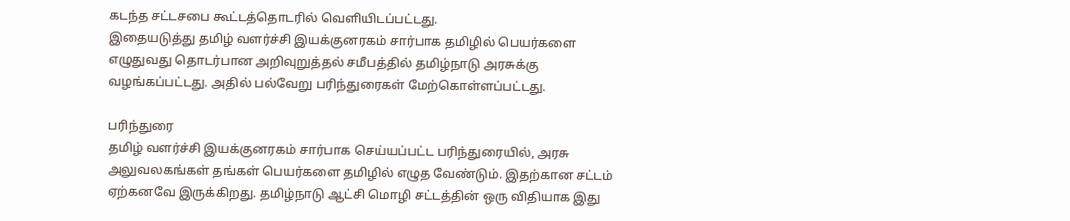கடந்த சட்டசபை கூட்டத்தொடரில் வெளியிடப்பட்டது.
இதையடுத்து தமிழ் வளர்ச்சி இயக்குனரகம் சார்பாக தமிழில் பெயர்களை எழுதுவது தொடர்பான அறிவுறுத்தல் சமீபத்தில் தமிழ்நாடு அரசுக்கு வழங்கப்பட்டது. அதில் பல்வேறு பரிந்துரைகள் மேற்கொள்ளப்பட்டது.

பரிந்துரை
தமிழ் வளர்ச்சி இயக்குனரகம் சார்பாக செய்யப்பட்ட பரிந்துரையில், அரசு அலுவலகங்கள் தங்கள் பெயர்களை தமிழில் எழுத வேண்டும். இதற்கான சட்டம் ஏற்கனவே இருக்கிறது. தமிழ்நாடு ஆட்சி மொழி சட்டத்தின் ஒரு விதியாக இது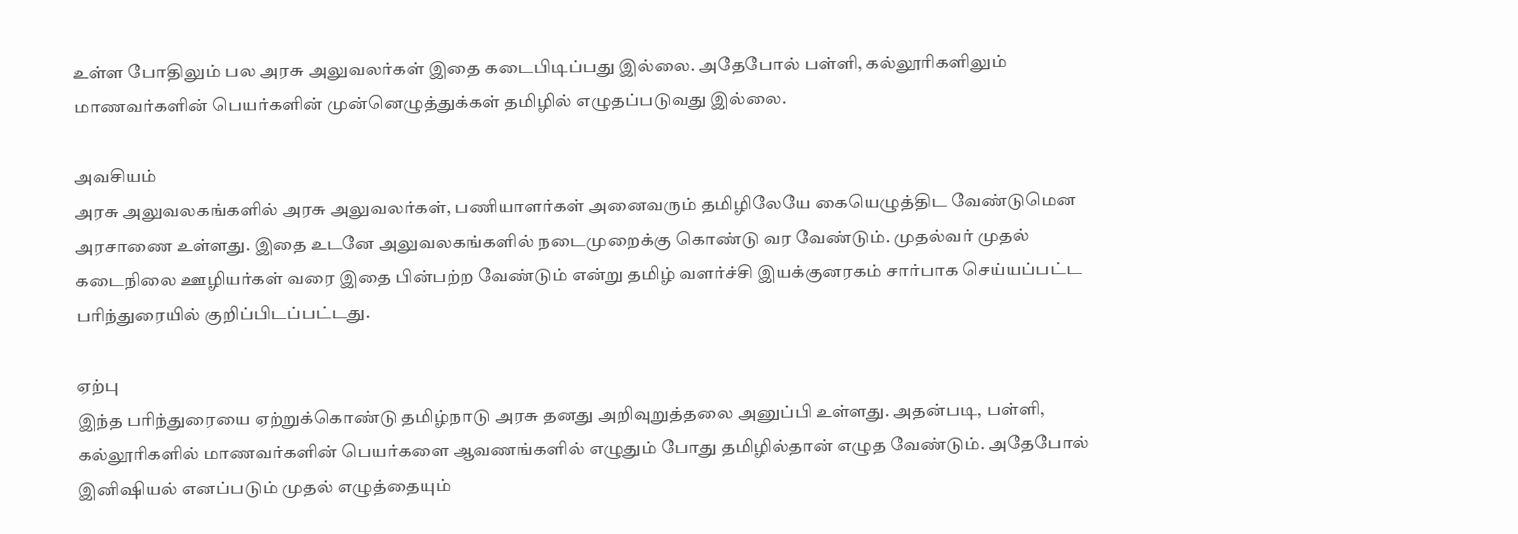உள்ள போதிலும் பல அரசு அலுவலர்கள் இதை கடைபிடிப்பது இல்லை. அதேபோல் பள்ளி, கல்லூரிகளிலும் மாணவர்களின் பெயர்களின் முன்னெழுத்துக்கள் தமிழில் எழுதப்படுவது இல்லை.

அவசியம்
அரசு அலுவலகங்களில் அரசு அலுவலர்கள், பணியாளர்கள் அனைவரும் தமிழிலேயே கையெழுத்திட வேண்டுமென அரசாணை உள்ளது. இதை உடனே அலுவலகங்களில் நடைமுறைக்கு கொண்டு வர வேண்டும். முதல்வர் முதல் கடைநிலை ஊழியர்கள் வரை இதை பின்பற்ற வேண்டும் என்று தமிழ் வளர்ச்சி இயக்குனரகம் சார்பாக செய்யப்பட்ட பரிந்துரையில் குறிப்பிடப்பட்டது.

ஏற்பு
இந்த பரிந்துரையை ஏற்றுக்கொண்டு தமிழ்நாடு அரசு தனது அறிவுறுத்தலை அனுப்பி உள்ளது. அதன்படி, பள்ளி, கல்லூரிகளில் மாணவர்களின் பெயர்களை ஆவணங்களில் எழுதும் போது தமிழில்தான் எழுத வேண்டும். அதேபோல் இனிஷியல் எனப்படும் முதல் எழுத்தையும்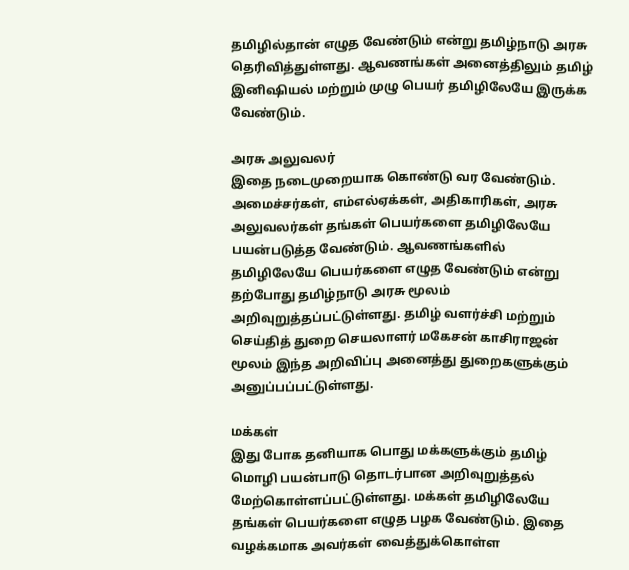தமிழில்தான் எழுத வேண்டும் என்று தமிழ்நாடு அரசு தெரிவித்துள்ளது. ஆவணங்கள் அனைத்திலும் தமிழ் இனிஷியல் மற்றும் முழு பெயர் தமிழிலேயே இருக்க வேண்டும்.

அரசு அலுவலர்
இதை நடைமுறையாக கொண்டு வர வேண்டும். அமைச்சர்கள், எம்எல்ஏக்கள், அதிகாரிகள், அரசு அலுவலர்கள் தங்கள் பெயர்களை தமிழிலேயே பயன்படுத்த வேண்டும். ஆவணங்களில் தமிழிலேயே பெயர்களை எழுத வேண்டும் என்று தற்போது தமிழ்நாடு அரசு மூலம் அறிவுறுத்தப்பட்டுள்ளது. தமிழ் வளர்ச்சி மற்றும் செய்தித் துறை செயலாளர் மகேசன் காசிராஜன் மூலம் இந்த அறிவிப்பு அனைத்து துறைகளுக்கும் அனுப்பப்பட்டுள்ளது.

மக்கள்
இது போக தனியாக பொது மக்களுக்கும் தமிழ் மொழி பயன்பாடு தொடர்பான அறிவுறுத்தல் மேற்கொள்ளப்பட்டுள்ளது. மக்கள் தமிழிலேயே தங்கள் பெயர்களை எழுத பழக வேண்டும். இதை வழக்கமாக அவர்கள் வைத்துக்கொள்ள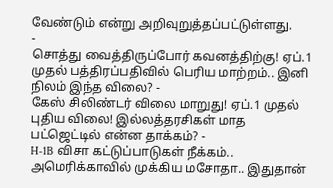வேண்டும் என்று அறிவுறுத்தப்பட்டுள்ளது.
-
சொத்து வைத்திருப்போர் கவனத்திற்கு! ஏப்.1 முதல் பத்திரப்பதிவில் பெரிய மாற்றம்.. இனி நிலம் இந்த விலை? -
கேஸ் சிலிண்டர் விலை மாறுது! ஏப்.1 முதல் புதிய விலை! இல்லத்தரசிகள் மாத பட்ஜெட்டில் என்ன தாக்கம்? -
H-1B விசா கட்டுப்பாடுகள் நீக்கம்.. அமெரிக்காவில் முக்கிய மசோதா.. இதுதான்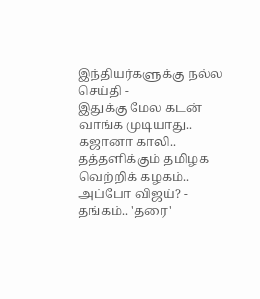இந்தியர்களுக்கு நல்ல செய்தி -
இதுக்கு மேல கடன் வாங்க முடியாது.. கஜானா காலி.. தத்தளிக்கும் தமிழக வெற்றிக் கழகம்.. அப்போ விஜய்? -
தங்கம்.. 'தரை'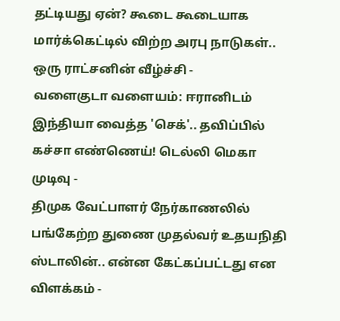தட்டியது ஏன்? கூடை கூடையாக மார்க்கெட்டில் விற்ற அரபு நாடுகள்.. ஒரு ராட்சனின் வீழ்ச்சி -
வளைகுடா வளையம்: ஈரானிடம் இந்தியா வைத்த 'செக்'.. தவிப்பில் கச்சா எண்ணெய்! டெல்லி மெகா முடிவு -
திமுக வேட்பாளர் நேர்காணலில் பங்கேற்ற துணை முதல்வர் உதயநிதி ஸ்டாலின்.. என்ன கேட்கப்பட்டது என விளக்கம் -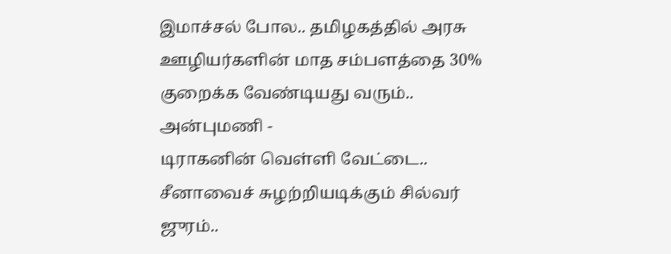இமாச்சல் போல.. தமிழகத்தில் அரசு ஊழியர்களின் மாத சம்பளத்தை 30% குறைக்க வேண்டியது வரும்.. அன்புமணி -
டிராகனின் வெள்ளி வேட்டை.. சீனாவைச் சுழற்றியடிக்கும் சில்வர் ஜுரம்..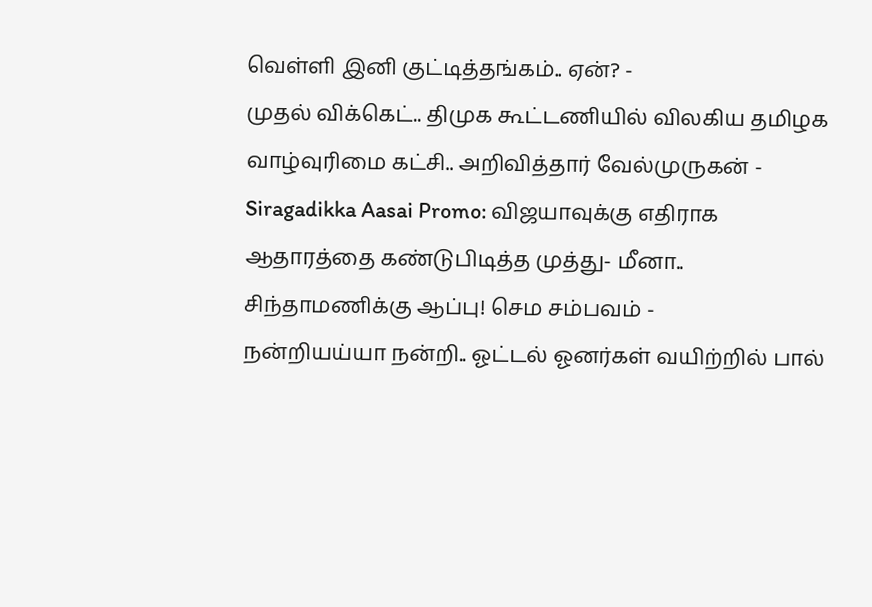வெள்ளி இனி குட்டித்தங்கம்.. ஏன்? -
முதல் விக்கெட்.. திமுக கூட்டணியில் விலகிய தமிழக வாழ்வுரிமை கட்சி.. அறிவித்தார் வேல்முருகன் -
Siragadikka Aasai Promo: விஜயாவுக்கு எதிராக ஆதாரத்தை கண்டுபிடித்த முத்து- மீனா.. சிந்தாமணிக்கு ஆப்பு! செம சம்பவம் -
நன்றியய்யா நன்றி.. ஓட்டல் ஓனர்கள் வயிற்றில் பால்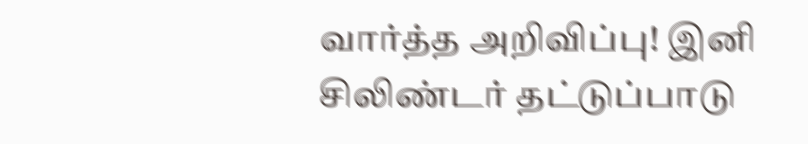வார்த்த அறிவிப்பு! இனி சிலிண்டர் தட்டுப்பாடு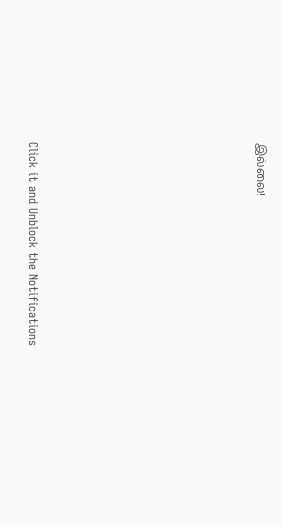இல்லை!












Click it and Unblock the Notifications